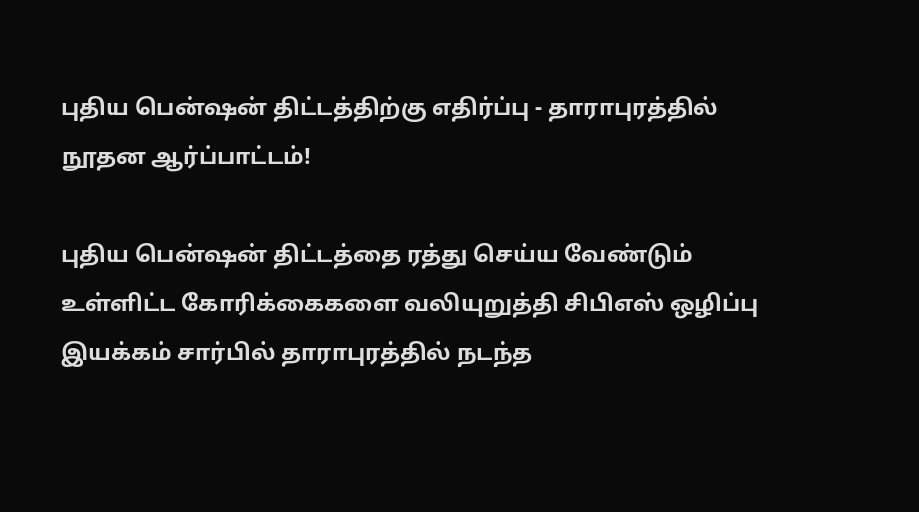புதிய பென்ஷன் திட்டத்திற்கு எதிர்ப்பு - தாராபுரத்தில் நூதன ஆர்ப்பாட்டம்!

புதிய பென்ஷன் திட்டத்தை ரத்து செய்ய வேண்டும் உள்ளிட்ட கோரிக்கைகளை வலியுறுத்தி சிபிஎஸ் ஒழிப்பு இயக்கம் சார்பில் தாராபுரத்தில் நடந்த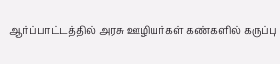ஆர்ப்பாட்டத்தில் அரசு ஊழியர்கள் கண்களில் கருப்பு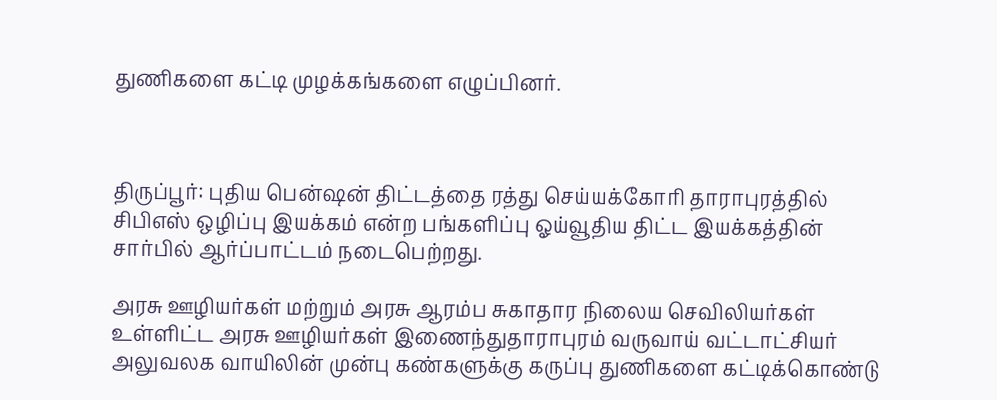துணிகளை கட்டி முழக்கங்களை எழுப்பினர்.



திருப்பூர்: புதிய பென்ஷன் திட்டத்தை ரத்து செய்யக்கோரி தாராபுரத்தில் சிபிஎஸ் ஒழிப்பு இயக்கம் என்ற பங்களிப்பு ஓய்வூதிய திட்ட இயக்கத்தின் சார்பில் ஆர்ப்பாட்டம் நடைபெற்றது.

அரசு ஊழியர்கள் மற்றும் அரசு ஆரம்ப சுகாதார நிலைய செவிலியர்கள் உள்ளிட்ட அரசு ஊழியர்கள் இணைந்துதாராபுரம் வருவாய் வட்டாட்சியர் அலுவலக வாயிலின் முன்பு கண்களுக்கு கருப்பு துணிகளை கட்டிக்கொண்டு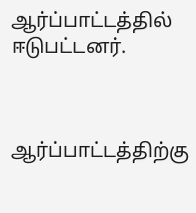ஆர்ப்பாட்டத்தில் ஈடுபட்டனர்.



ஆர்ப்பாட்டத்திற்கு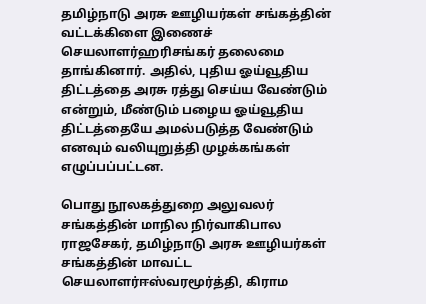தமிழ்நாடு அரசு ஊழியர்கள் சங்கத்தின் வட்டக்கிளை இணைச் செயலாளர்ஹரிசங்கர் தலைமை தாங்கினார். அதில், புதிய ஓய்வூதிய திட்டத்தை அரசு ரத்து செய்ய வேண்டும் என்றும், மீண்டும் பழைய ஓய்வூதிய திட்டத்தையே அமல்படுத்த வேண்டும் எனவும் வலியுறுத்தி முழக்கங்கள் எழுப்பப்பட்டன.

பொது நூலகத்துறை அலுவலர் சங்கத்தின் மாநில நிர்வாகிபால ராஜசேகர், தமிழ்நாடு அரசு ஊழியர்கள் சங்கத்தின் மாவட்ட செயலாளர்ஈஸ்வரமூர்த்தி, கிராம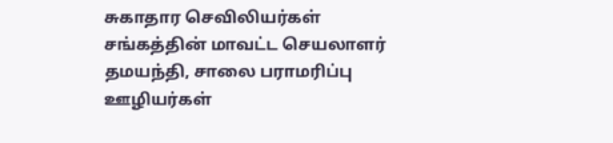சுகாதார செவிலியர்கள் சங்கத்தின் மாவட்ட செயலாளர் தமயந்தி, சாலை பராமரிப்பு ஊழியர்கள்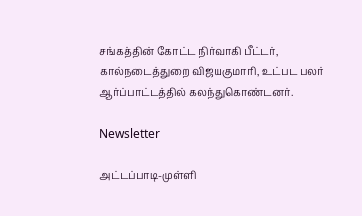சங்கத்தின் கோட்ட நிர்வாகி பீட்டர், கால்நடைத்துறை விஜயகுமாரி, உட்பட பலர் ஆர்ப்பாட்டத்தில் கலந்துகொண்டனர்.

Newsletter

அட்டப்பாடி-முள்ளி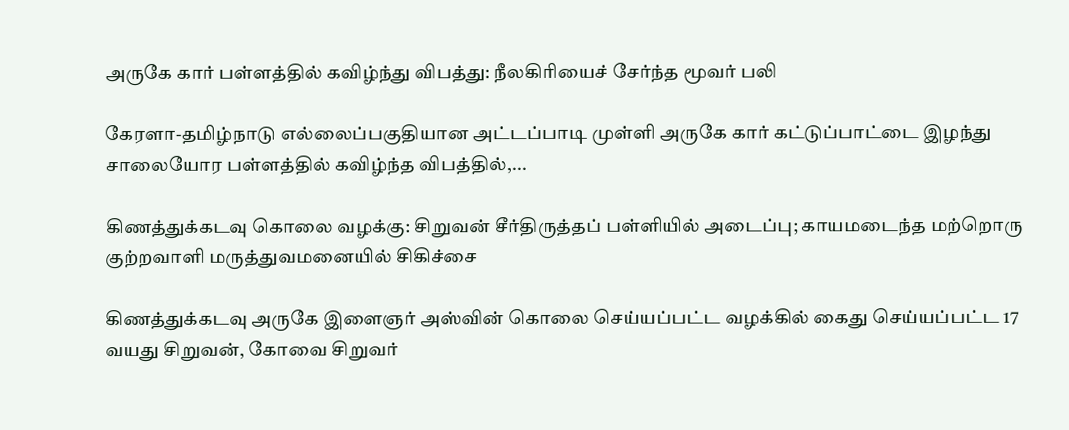அருகே கார் பள்ளத்தில் கவிழ்ந்து விபத்து: நீலகிரியைச் சேர்ந்த மூவர் பலி

கேரளா-தமிழ்நாடு எல்லைப்பகுதியான அட்டப்பாடி முள்ளி அருகே கார் கட்டுப்பாட்டை இழந்து சாலையோர பள்ளத்தில் கவிழ்ந்த விபத்தில்,...

கிணத்துக்கடவு கொலை வழக்கு: சிறுவன் சீர்திருத்தப் பள்ளியில் அடைப்பு; காயமடைந்த மற்றொரு குற்றவாளி மருத்துவமனையில் சிகிச்சை

கிணத்துக்கடவு அருகே இளைஞர் அஸ்வின் கொலை செய்யப்பட்ட வழக்கில் கைது செய்யப்பட்ட 17 வயது சிறுவன், கோவை சிறுவர்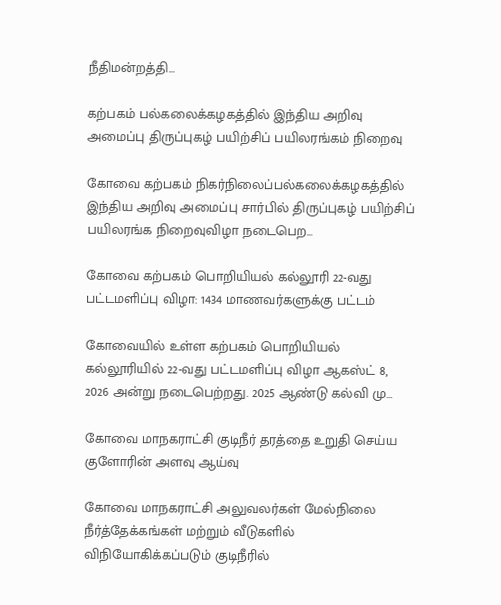நீதிமன்றத்தி...

கற்பகம் பல்கலைக்கழகத்தில் இந்திய அறிவு அமைப்பு திருப்புகழ் பயிற்சிப் பயிலரங்கம் நிறைவு

கோவை கற்பகம் நிகர்நிலைப்பல்கலைக்கழகத்தில் இந்திய அறிவு அமைப்பு சார்பில் திருப்புகழ் பயிற்சிப் பயிலரங்க நிறைவுவிழா நடைபெற...

கோவை கற்பகம் பொறியியல் கல்லூரி 22-வது பட்டமளிப்பு விழா: 1434 மாணவர்களுக்கு பட்டம்

கோவையில் உள்ள கற்பகம் பொறியியல் கல்லூரியில் 22-வது பட்டமளிப்பு விழா ஆகஸ்ட் 8, 2026 அன்று நடைபெற்றது. 2025 ஆண்டு கல்வி மு...

கோவை மாநகராட்சி குடிநீர் தரத்தை உறுதி செய்ய குளோரின் அளவு ஆய்வு

கோவை மாநகராட்சி அலுவலர்கள் மேல்நிலை நீர்த்தேக்கங்கள் மற்றும் வீடுகளில் விநியோகிக்கப்படும் குடிநீரில்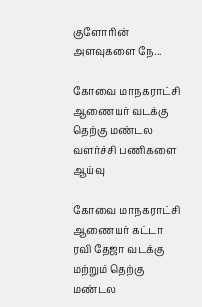குளோரின் அளவுகளை நே...

கோவை மாநகராட்சி ஆணையர் வடக்கு தெற்கு மண்டல வளர்ச்சி பணிகளை ஆய்வு

கோவை மாநகராட்சி ஆணையர் கட்டா ரவி தேஜா வடக்கு மற்றும் தெற்கு மண்டல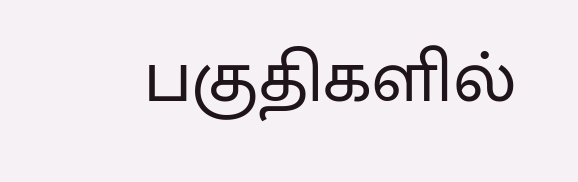பகுதிகளில்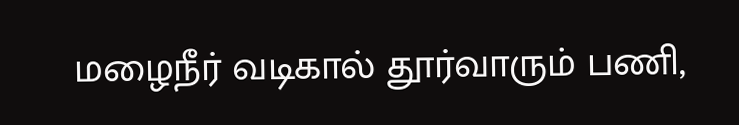மழைநீர் வடிகால் தூர்வாரும் பணி,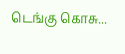டெங்கு கொசு...